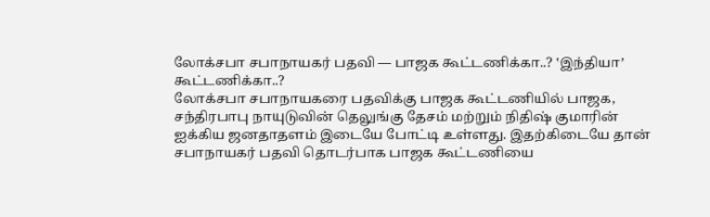லோக்சபா சபாநாயகர் பதவி — பாஜக கூட்டணிக்கா..? ‛இந்தியா’ கூட்டணிக்கா..?
லோக்சபா சபாநாயகரை பதவிக்கு பாஜக கூட்டணியில் பாஜக, சந்திரபாபு நாயுடுவின் தெலுங்கு தேசம் மற்றும் நிதிஷ் குமாரின் ஐக்கிய ஜனதாதளம் இடையே போட்டி உள்ளது. இதற்கிடையே தான் சபாநாயகர் பதவி தொடர்பாக பாஜக கூட்டணியை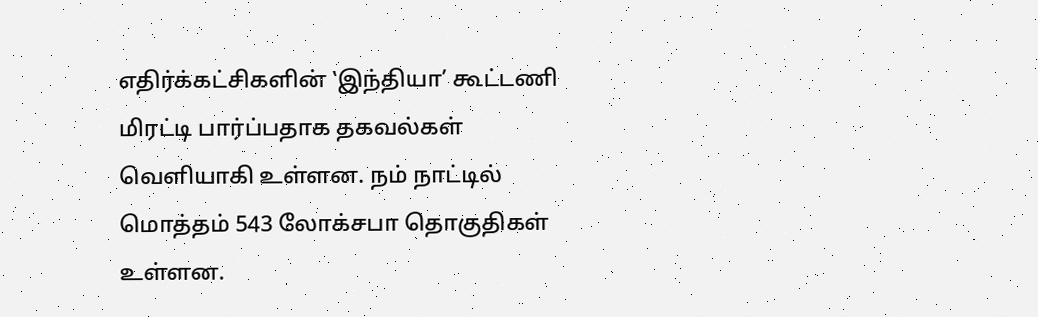எதிர்க்கட்சிகளின் ‛இந்தியா’ கூட்டணி மிரட்டி பார்ப்பதாக தகவல்கள் வெளியாகி உள்ளன. நம் நாட்டில் மொத்தம் 543 லோக்சபா தொகுதிகள் உள்ளன.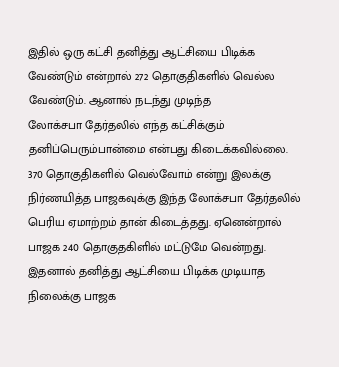இதில் ஒரு கட்சி தனித்து ஆட்சியை பிடிக்க வேண்டும் என்றால் 272 தொகுதிகளில் வெல்ல வேண்டும். ஆனால் நடந்து முடிந்த
லோக்சபா தேர்தலில் எந்த கட்சிக்கும் தனிப்பெரும்பான்மை என்பது கிடைக்கவில்லை. 370 தொகுதிகளில் வெல்வோம் என்று இலக்கு நிர்ணயித்த பாஜகவுக்கு இந்த லோக்சபா தேர்தலில் பெரிய ஏமாற்றம் தான் கிடைத்தது. ஏனென்றால் பாஜக 240 தொகுதகிளில் மட்டுமே வென்றது. இதனால் தனித்து ஆட்சியை பிடிக்க முடியாத நிலைக்கு பாஜக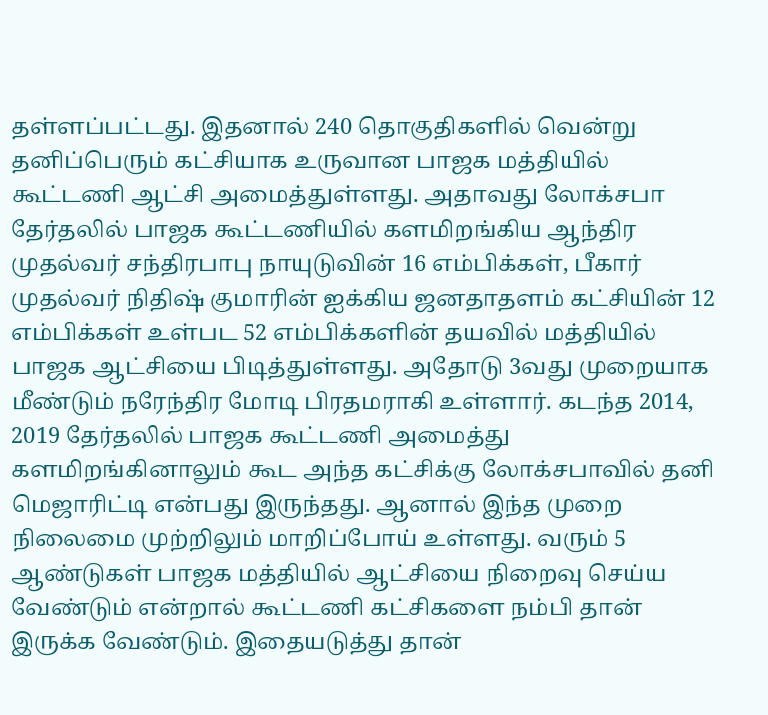தள்ளப்பட்டது. இதனால் 240 தொகுதிகளில் வென்று தனிப்பெரும் கட்சியாக உருவான பாஜக மத்தியில் கூட்டணி ஆட்சி அமைத்துள்ளது. அதாவது லோக்சபா தேர்தலில் பாஜக கூட்டணியில் களமிறங்கிய ஆந்திர முதல்வர் சந்திரபாபு நாயுடுவின் 16 எம்பிக்கள், பீகார் முதல்வர் நிதிஷ் குமாரின் ஐக்கிய ஜனதாதளம் கட்சியின் 12 எம்பிக்கள் உள்பட 52 எம்பிக்களின் தயவில் மத்தியில் பாஜக ஆட்சியை பிடித்துள்ளது. அதோடு 3வது முறையாக மீண்டும் நரேந்திர மோடி பிரதமராகி உள்ளார். கடந்த 2014, 2019 தேர்தலில் பாஜக கூட்டணி அமைத்து களமிறங்கினாலும் கூட அந்த கட்சிக்கு லோக்சபாவில் தனி மெஜாரிட்டி என்பது இருந்தது. ஆனால் இந்த முறை நிலைமை முற்றிலும் மாறிப்போய் உள்ளது. வரும் 5 ஆண்டுகள் பாஜக மத்தியில் ஆட்சியை நிறைவு செய்ய வேண்டும் என்றால் கூட்டணி கட்சிகளை நம்பி தான் இருக்க வேண்டும். இதையடுத்து தான்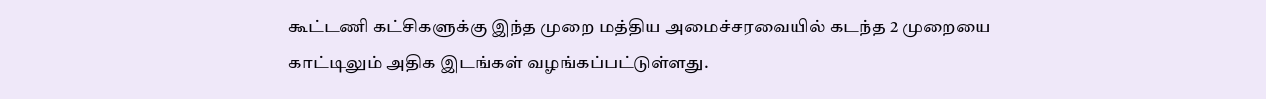கூட்டணி கட்சிகளுக்கு இந்த முறை மத்திய அமைச்சரவையில் கடந்த 2 முறையை காட்டிலும் அதிக இடங்கள் வழங்கப்பட்டுள்ளது.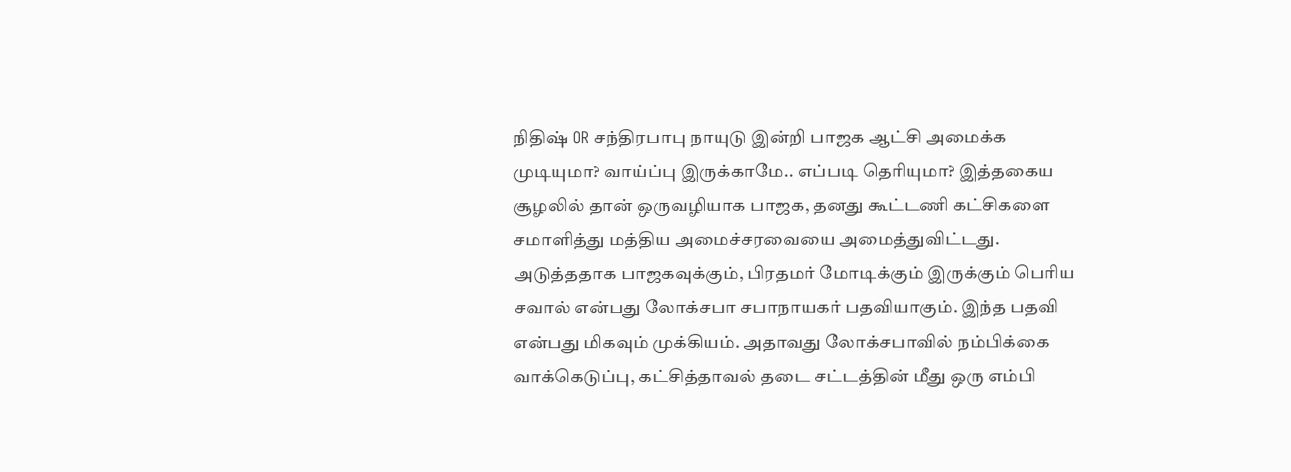நிதிஷ் OR சந்திரபாபு நாயுடு இன்றி பாஜக ஆட்சி அமைக்க முடியுமா? வாய்ப்பு இருக்காமே.. எப்படி தெரியுமா? இத்தகைய சூழலில் தான் ஒருவழியாக பாஜக, தனது கூட்டணி கட்சிகளை சமாளித்து மத்திய அமைச்சரவையை அமைத்துவிட்டது. அடுத்ததாக பாஜகவுக்கும், பிரதமர் மோடிக்கும் இருக்கும் பெரிய சவால் என்பது லோக்சபா சபாநாயகர் பதவியாகும். இந்த பதவி என்பது மிகவும் முக்கியம். அதாவது லோக்சபாவில் நம்பிக்கை வாக்கெடுப்பு, கட்சித்தாவல் தடை சட்டத்தின் மீது ஒரு எம்பி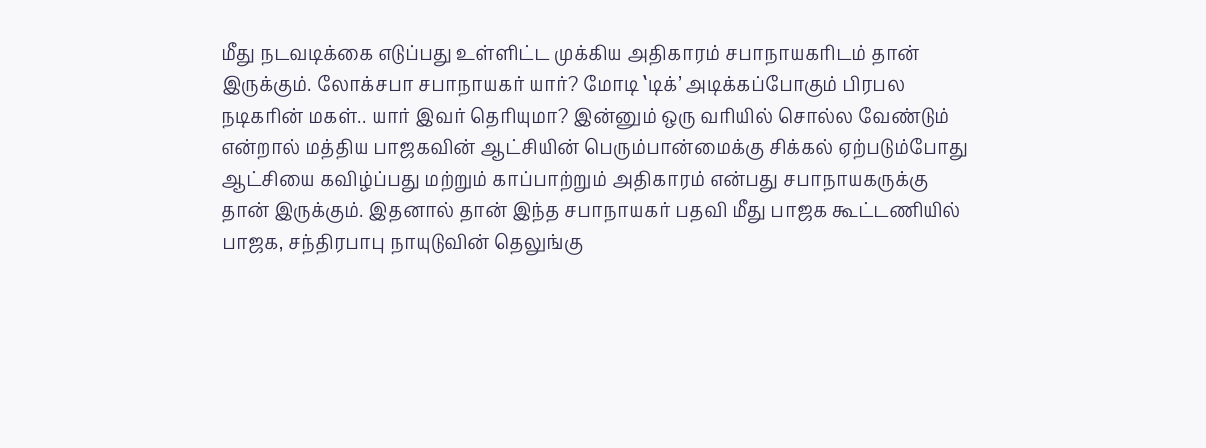மீது நடவடிக்கை எடுப்பது உள்ளிட்ட முக்கிய அதிகாரம் சபாநாயகரிடம் தான் இருக்கும். லோக்சபா சபாநாயகர் யார்? மோடி ‛டிக்’ அடிக்கப்போகும் பிரபல நடிகரின் மகள்.. யார் இவர் தெரியுமா? இன்னும் ஒரு வரியில் சொல்ல வேண்டும் என்றால் மத்திய பாஜகவின் ஆட்சியின் பெரும்பான்மைக்கு சிக்கல் ஏற்படும்போது ஆட்சியை கவிழ்ப்பது மற்றும் காப்பாற்றும் அதிகாரம் என்பது சபாநாயகருக்கு தான் இருக்கும். இதனால் தான் இந்த சபாநாயகர் பதவி மீது பாஜக கூட்டணியில் பாஜக, சந்திரபாபு நாயுடுவின் தெலுங்கு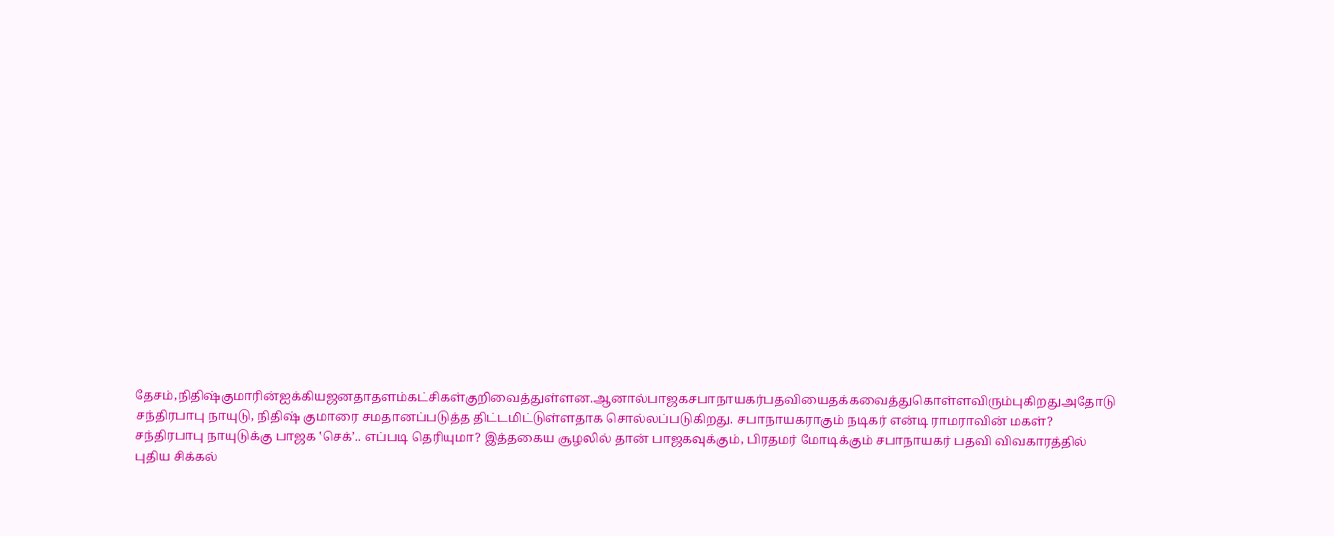தேசம்,நிதிஷ்குமாரின்ஐக்கியஜனதாதளம்கட்சிகள்குறிவைத்துள்ளன.ஆனால்பாஜகசபாநாயகர்பதவியைதக்கவைத்துகொள்ளவிரும்புகிறதுஅதோடு சந்திரபாபு நாயுடு, நிதிஷ் குமாரை சமதானப்படுத்த திட்டமிட்டுள்ளதாக சொல்லப்படுகிறது. சபாநாயகராகும் நடிகர் என்டி ராமராவின் மகள்? சந்திரபாபு நாயுடுக்கு பாஜக ‛செக்’.. எப்படி தெரியுமா? இத்தகைய சூழலில் தான் பாஜகவுக்கும், பிரதமர் மோடிக்கும் சபாநாயகர் பதவி விவகாரத்தில் புதிய சிக்கல்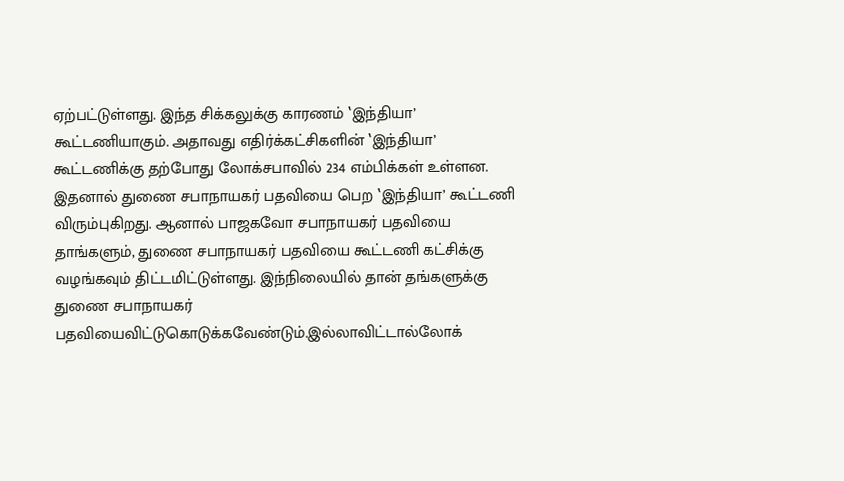ஏற்பட்டுள்ளது. இந்த சிக்கலுக்கு காரணம் ‛இந்தியா’ கூட்டணியாகும். அதாவது எதிர்க்கட்சிகளின் ‛இந்தியா’ கூட்டணிக்கு தற்போது லோக்சபாவில் 234 எம்பிக்கள் உள்ளன. இதனால் துணை சபாநாயகர் பதவியை பெற ‛இந்தியா’ கூட்டணி விரும்புகிறது. ஆனால் பாஜகவோ சபாநாயகர் பதவியை தாங்களும், துணை சபாநாயகர் பதவியை கூட்டணி கட்சிக்கு வழங்கவும் திட்டமிட்டுள்ளது. இந்நிலையில் தான் தங்களுக்கு துணை சபாநாயகர்
பதவியைவிட்டுகொடுக்கவேண்டும்.இல்லாவிட்டால்லோக்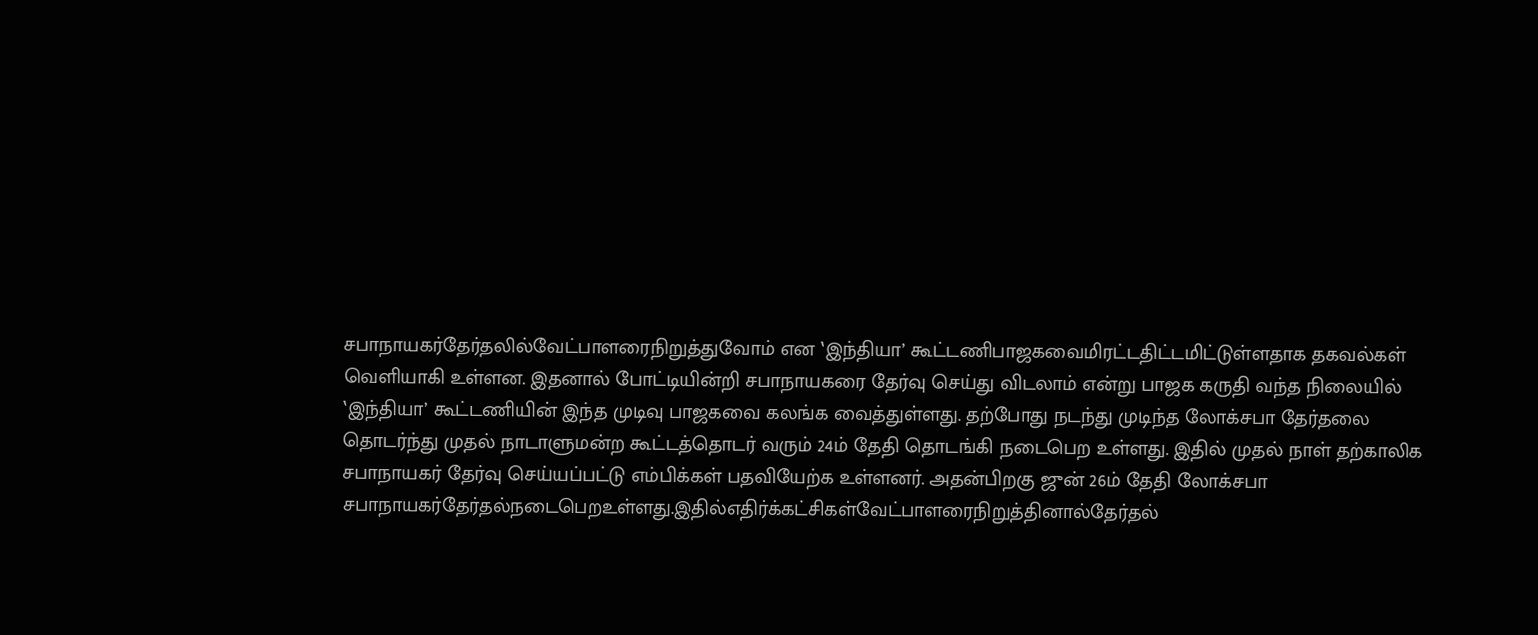சபாநாயகர்தேர்தலில்வேட்பாளரைநிறுத்துவோம் என ‛இந்தியா’ கூட்டணிபாஜகவைமிரட்டதிட்டமிட்டுள்ளதாக தகவல்கள் வெளியாகி உள்ளன. இதனால் போட்டியின்றி சபாநாயகரை தேர்வு செய்து விடலாம் என்று பாஜக கருதி வந்த நிலையில் ‛இந்தியா’ கூட்டணியின் இந்த முடிவு பாஜகவை கலங்க வைத்துள்ளது. தற்போது நடந்து முடிந்த லோக்சபா தேர்தலை தொடர்ந்து முதல் நாடாளுமன்ற கூட்டத்தொடர் வரும் 24ம் தேதி தொடங்கி நடைபெற உள்ளது. இதில் முதல் நாள் தற்காலிக சபாநாயகர் தேர்வு செய்யப்பட்டு எம்பிக்கள் பதவியேற்க உள்ளனர். அதன்பிறகு ஜுன் 26ம் தேதி லோக்சபா சபாநாயகர்தேர்தல்நடைபெறஉள்ளது.இதில்எதிர்க்கட்சிகள்வேட்பாளரைநிறுத்தினால்தேர்தல்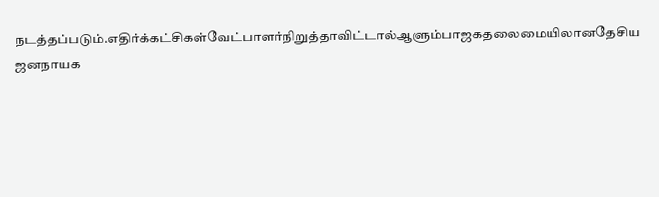நடத்தப்படும்.எதிர்க்கட்சிகள்வேட்பாளர்நிறுத்தாவிட்டால்ஆளும்பாஜகதலைமையிலானதேசிய ஜனநாயக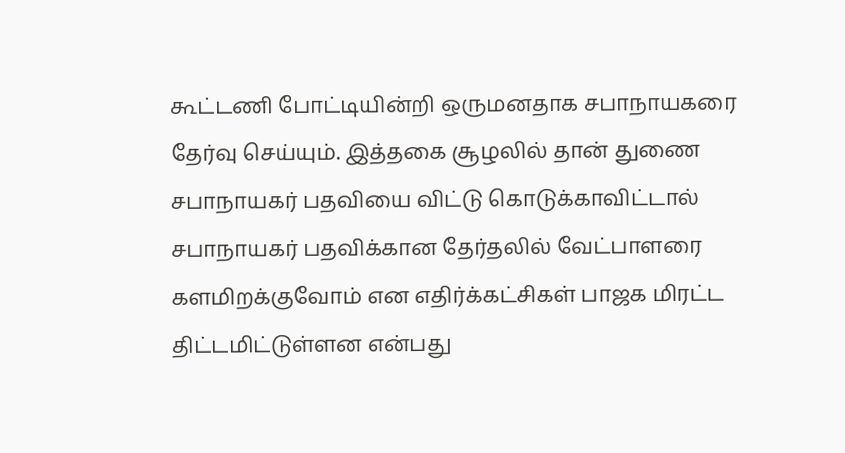கூட்டணி போட்டியின்றி ஒருமனதாக சபாநாயகரை தேர்வு செய்யும். இத்தகை சூழலில் தான் துணை சபாநாயகர் பதவியை விட்டு கொடுக்காவிட்டால் சபாநாயகர் பதவிக்கான தேர்தலில் வேட்பாளரை களமிறக்குவோம் என எதிர்க்கட்சிகள் பாஜக மிரட்ட திட்டமிட்டுள்ளன என்பது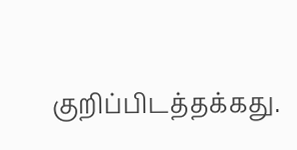குறிப்பிடத்தக்கது.